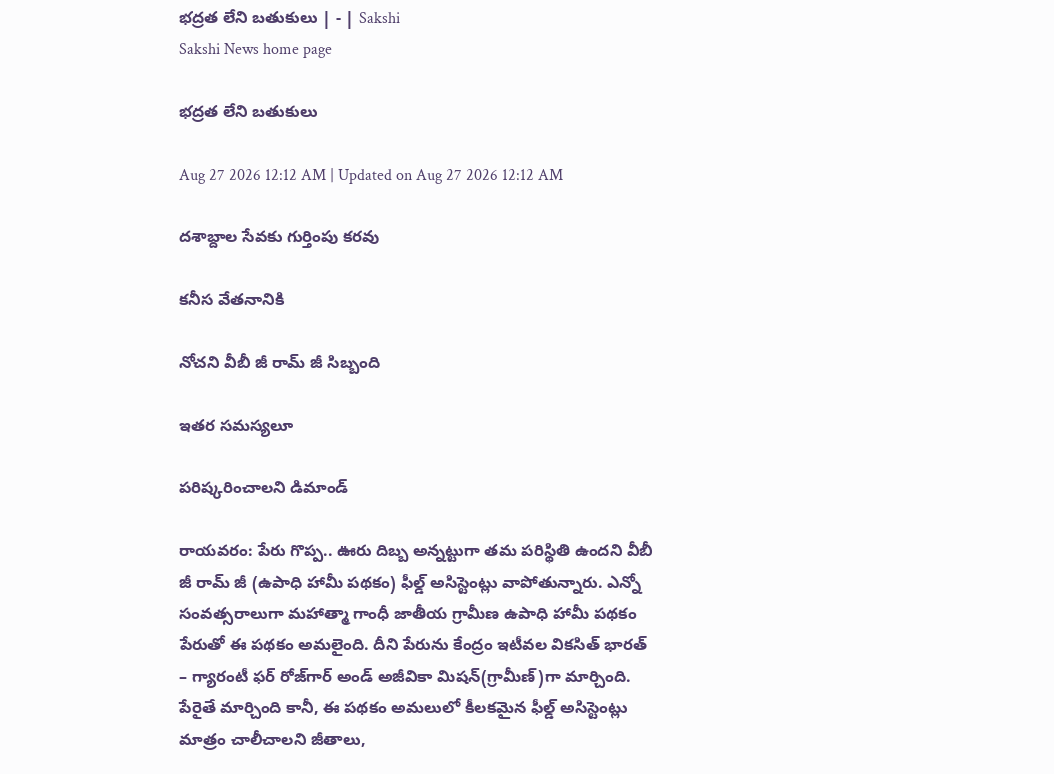భద్రత లేని బతుకులు | - | Sakshi
Sakshi News home page

భద్రత లేని బతుకులు

Aug 27 2026 12:12 AM | Updated on Aug 27 2026 12:12 AM

దశాబ్దాల సేవకు గుర్తింపు కరవు

కనీస వేతనానికి

నోచని వీబీ జీ రామ్‌ జీ సిబ్బంది

ఇతర సమస్యలూ

పరిష్కరించాలని డిమాండ్‌

రాయవరం: పేరు గొప్ప.. ఊరు దిబ్బ అన్నట్టుగా తమ పరిస్థితి ఉందని వీబీ జీ రామ్‌ జీ (ఉపాధి హామీ పథకం) ఫీల్డ్‌ అసిస్టెంట్లు వాపోతున్నారు. ఎన్నో సంవత్సరాలుగా మహాత్మా గాంధీ జాతీయ గ్రామీణ ఉపాధి హామీ పథకం పేరుతో ఈ పథకం అమలైంది. దీని పేరును కేంద్రం ఇటీవల వికసిత్‌ భారత్‌ – గ్యారంటీ ఫర్‌ రోజ్‌గార్‌ అండ్‌ అజీవికా మిషన్‌(గ్రామీణ్‌)గా మార్చింది. పేరైతే మార్చింది కానీ, ఈ పథకం అమలులో కీలకమైన ఫీల్డ్‌ అసిస్టెంట్లు మాత్రం చాలీచాలని జీతాలు,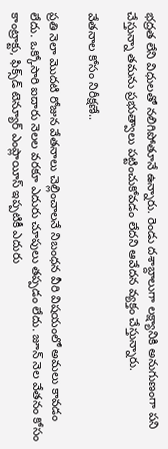భద్రత లేని విధులతో నలిగిపోతూనే ఉన్నారు. రెండు దశాబ్దాలుగా లక్ష్యానికి అనుగుణంగా పని చేస్తున్నా తమను ప్రభుత్వాలు పట్టించుకోవడం లేదని ఆవేదన వ్యక్తం చేస్తున్నారు.

వేతనాల కోసం నిరీక్షణే..

ప్రతి నెలా మొదటి రోజున వేతనాలు చెల్లించాలనే నిబంధన వీరి విషయంలో అమలు కావడం లేదు. ఒక్కోసారి ఐదారు నెలల వరకూ ఎదురు చూపులు తప్పడం లేదు. జూన్‌ నెల వేతనం కోసం కాంట్రాక్టు, ఫిక్స్‌డ్‌ టెన్యూర్‌ ఎంప్లాయీస్‌ ఇప్పటికీ ఎదురు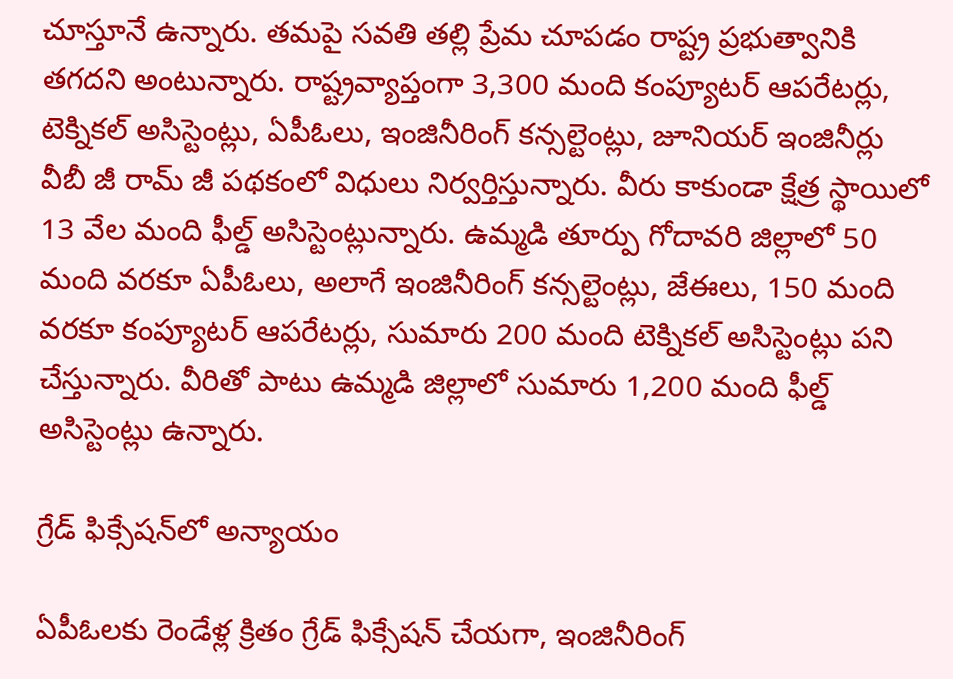చూస్తూనే ఉన్నారు. తమపై సవతి తల్లి ప్రేమ చూపడం రాష్ట్ర ప్రభుత్వానికి తగదని అంటున్నారు. రాష్ట్రవ్యాప్తంగా 3,300 మంది కంప్యూటర్‌ ఆపరేటర్లు, టెక్నికల్‌ అసిస్టెంట్లు, ఏపీఓలు, ఇంజినీరింగ్‌ కన్సల్టెంట్లు, జూనియర్‌ ఇంజినీర్లు వీబీ జీ రామ్‌ జీ పథకంలో విధులు నిర్వర్తిస్తున్నారు. వీరు కాకుండా క్షేత్ర స్థాయిలో 13 వేల మంది ఫీల్డ్‌ అసిస్టెంట్లున్నారు. ఉమ్మడి తూర్పు గోదావరి జిల్లాలో 50 మంది వరకూ ఏపీఓలు, అలాగే ఇంజినీరింగ్‌ కన్సల్టెంట్లు, జేఈలు, 150 మంది వరకూ కంప్యూటర్‌ ఆపరేటర్లు, సుమారు 200 మంది టెక్నికల్‌ అసిస్టెంట్లు పని చేస్తున్నారు. వీరితో పాటు ఉమ్మడి జిల్లాలో సుమారు 1,200 మంది ఫీల్డ్‌ అసిస్టెంట్లు ఉన్నారు.

గ్రేడ్‌ ఫిక్సేషన్‌లో అన్యాయం

ఏపీఓలకు రెండేళ్ల క్రితం గ్రేడ్‌ ఫిక్సేషన్‌ చేయగా, ఇంజినీరింగ్‌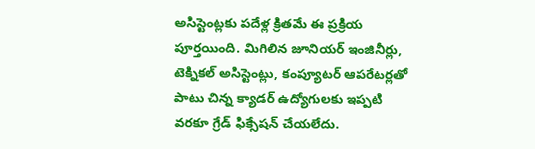అసిస్టెంట్లకు పదేళ్ల క్రితమే ఈ ప్రక్రియ పూర్తయింది. మిగిలిన జూనియర్‌ ఇంజినీర్లు, టెక్నికల్‌ అసిస్టెంట్లు, కంప్యూటర్‌ ఆపరేటర్లతో పాటు చిన్న క్యాడర్‌ ఉద్యోగులకు ఇప్పటి వరకూ గ్రేడ్‌ ఫిక్సేషన్‌ చేయలేదు.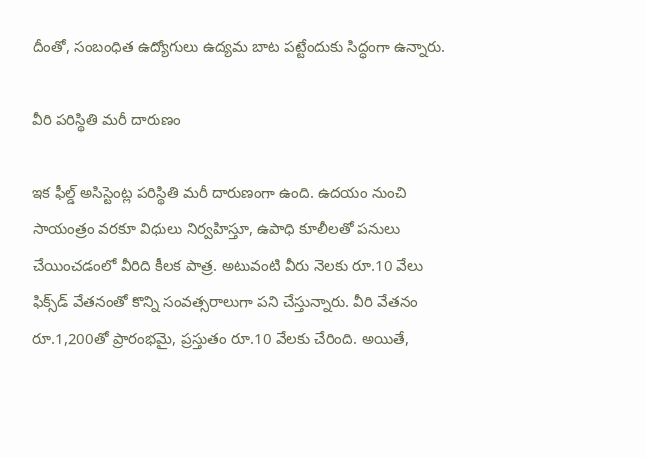దీంతో, సంబంధిత ఉద్యోగులు ఉద్యమ బాట పట్టేందుకు సిద్ధంగా ఉన్నారు.

వీరి పరిస్థితి మరీ దారుణం

ఇక ఫీల్డ్‌ అసిస్టెంట్ల పరిస్థితి మరీ దారుణంగా ఉంది. ఉదయం నుంచి సాయంత్రం వరకూ విధులు నిర్వహిస్తూ, ఉపాధి కూలీలతో పనులు చేయించడంలో వీరిది కీలక పాత్ర. అటువంటి వీరు నెలకు రూ.10 వేలు ఫిక్స్‌డ్‌ వేతనంతో కొన్ని సంవత్సరాలుగా పని చేస్తున్నారు. వీరి వేతనం రూ.1,200తో ప్రారంభమై, ప్రస్తుతం రూ.10 వేలకు చేరింది. అయితే,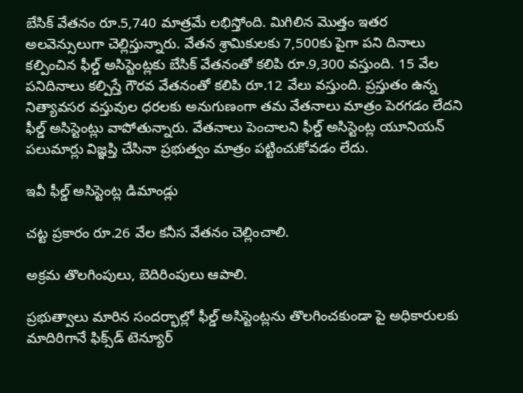బేసిక్‌ వేతనం రూ.5,740 మాత్రమే లభిస్తోంది. మిగిలిన మొత్తం ఇతర అలవెన్సులుగా చెల్లిస్తున్నారు. వేతన శ్రామికులకు 7,500కు పైగా పని దినాలు కల్పించిన ఫీల్డ్‌ అసిస్టెంట్లకు బేసిక్‌ వేతనంతో కలిపి రూ.9,300 వస్తుంది. 15 వేల పనిదినాలు కల్పిస్తే గౌరవ వేతనంతో కలిపి రూ.12 వేలు వస్తుంది. ప్రస్తుతం ఉన్న నిత్యావసర వస్తువుల ధరలకు అనుగుణంగా తమ వేతనాలు మాత్రం పెరగడం లేదని ఫీల్డ్‌ అసిస్టెంట్లు వాపోతున్నారు. వేతనాలు పెంచాలని ఫీల్డ్‌ అసిస్టెంట్ల యూనియన్‌ పలుమార్లు విజ్ఞప్తి చేసినా ప్రభుత్వం మాత్రం పట్టించుకోవడం లేదు.

ఇవీ ఫీల్డ్‌ అసిస్టెంట్ల డిమాండ్లు

చట్ట ప్రకారం రూ.26 వేల కనీస వేతనం చెల్లించాలి.

అక్రమ తొలగింపులు, బెదిరింపులు ఆపాలి.

ప్రభుత్వాలు మారిన సందర్భాల్లో ఫీల్డ్‌ అసిస్టెంట్లను తొలగించకుండా పై అధికారులకు మాదిరిగానే ఫిక్స్‌డ్‌ టెన్యూర్‌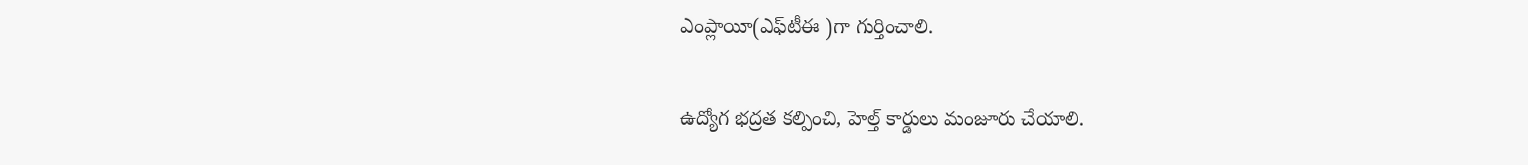ఎంప్లాయీ(ఎఫ్‌టీఈ )గా గుర్తించాలి.

ఉద్యోగ భద్రత కల్పించి, హెల్త్‌ కార్డులు మంజూరు చేయాలి.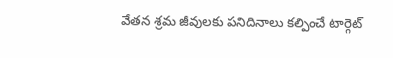వేతన శ్రమ జీవులకు పనిదినాలు కల్పించే టార్గెట్‌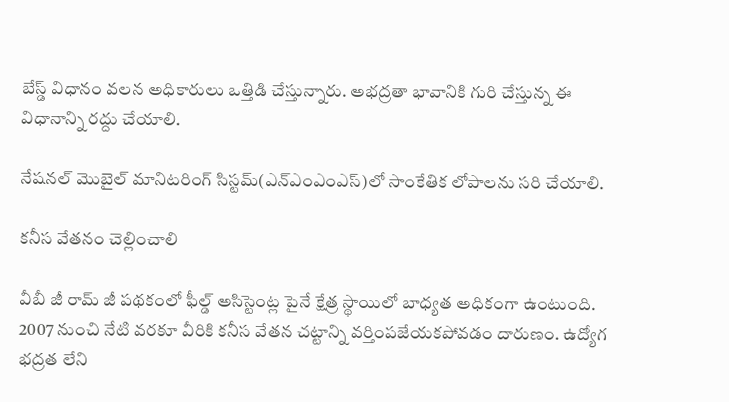బేస్డ్‌ విధానం వలన అధికారులు ఒత్తిడి చేస్తున్నారు. అభద్రతా భావానికి గురి చేస్తున్న ఈ విధానాన్ని రద్దు చేయాలి.

నేషనల్‌ మొబైల్‌ మానిటరింగ్‌ సిస్టమ్‌(ఎన్‌ఎంఎంఎస్‌)లో సాంకేతిక లోపాలను సరి చేయాలి.

కనీస వేతనం చెల్లించాలి

వీబీ జీ రామ్‌ జీ పథకంలో ఫీల్డ్‌ అసిస్టెంట్ల పైనే క్షేత్ర స్థాయిలో బాధ్యత అధికంగా ఉంటుంది. 2007 నుంచి నేటి వరకూ వీరికి కనీస వేతన చట్టాన్ని వర్తింపజేయకపోవడం దారుణం. ఉద్యోగ భద్రత లేని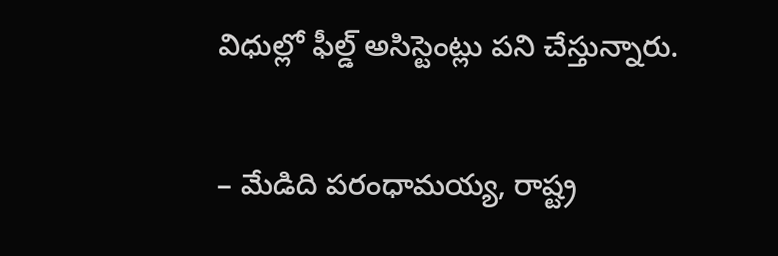విధుల్లో ఫీల్డ్‌ అసిస్టెంట్లు పని చేస్తున్నారు.

– మేడిది పరంధామయ్య, రాష్ట్ర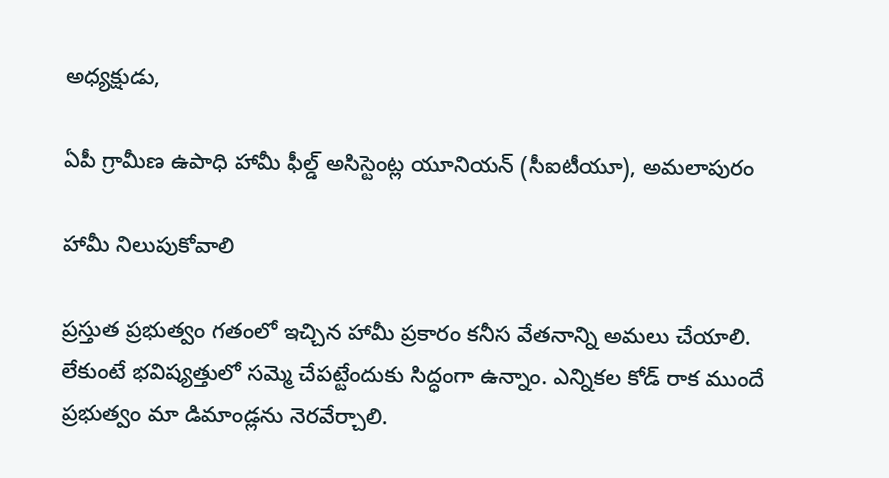అధ్యక్షుడు,

ఏపీ గ్రామీణ ఉపాధి హామీ ఫీల్డ్‌ అసిస్టెంట్ల యూనియన్‌ (సీఐటీయూ), అమలాపురం

హామీ నిలుపుకోవాలి

ప్రస్తుత ప్రభుత్వం గతంలో ఇచ్చిన హామీ ప్రకారం కనీస వేతనాన్ని అమలు చేయాలి. లేకుంటే భవిష్యత్తులో సమ్మె చేపట్టేందుకు సిద్ధంగా ఉన్నాం. ఎన్నికల కోడ్‌ రాక ముందే ప్రభుత్వం మా డిమాండ్లను నెరవేర్చాలి.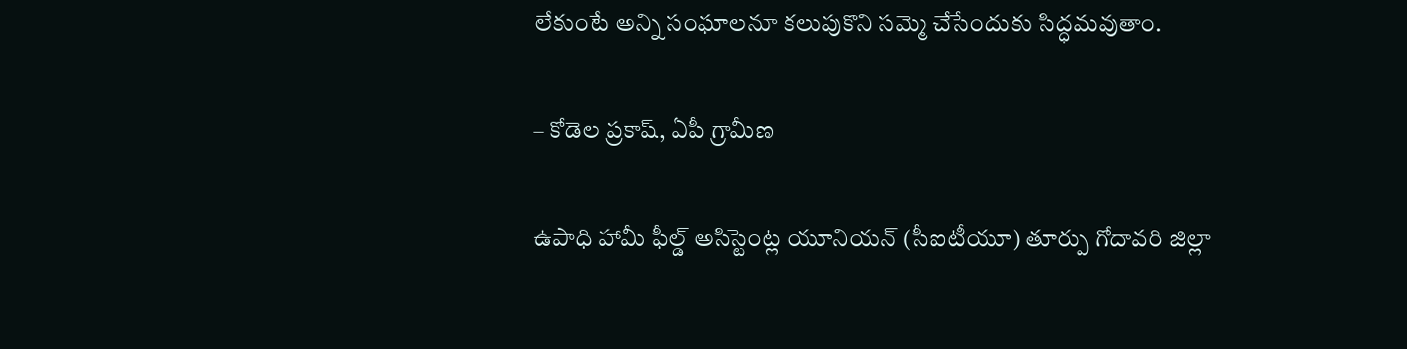లేకుంటే అన్ని సంఘాలనూ కలుపుకొని సమ్మె చేసేందుకు సిద్ధమవుతాం.

– కోడెల ప్రకాష్‌, ఏపీ గ్రామీణ

ఉపాధి హామీ ఫీల్డ్‌ అసిస్టెంట్ల యూనియన్‌ (సీఐటీయూ) తూర్పు గోదావరి జిల్లా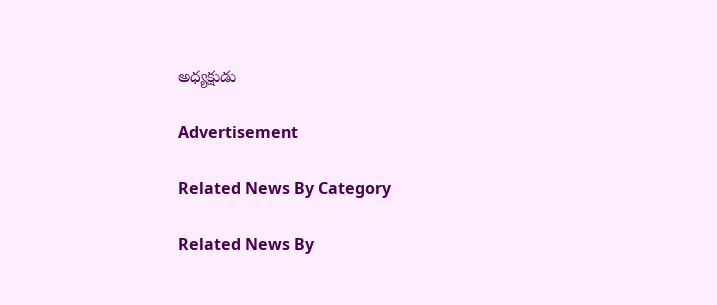అధ్యక్షుడు

Advertisement

Related News By Category

Related News By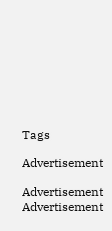Tags

Advertisement

Advertisement
Advertisement